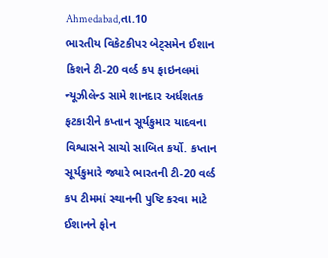Ahmedabad,તા.10
ભારતીય વિકેટકીપર બેટ્સમેન ઈશાન કિશને ટી-20 વર્લ્ડ કપ ફાઇનલમાં ન્યૂઝીલેન્ડ સામે શાનદાર અર્ધશતક ફટકારીને કપ્તાન સૂર્યકુમાર યાદવના વિશ્વાસને સાચો સાબિત કર્યો. કપ્તાન સૂર્યકુમારે જ્યારે ભારતની ટી-20 વર્લ્ડ કપ ટીમમાં સ્થાનની પુષ્ટિ કરવા માટે ઈશાનને ફોન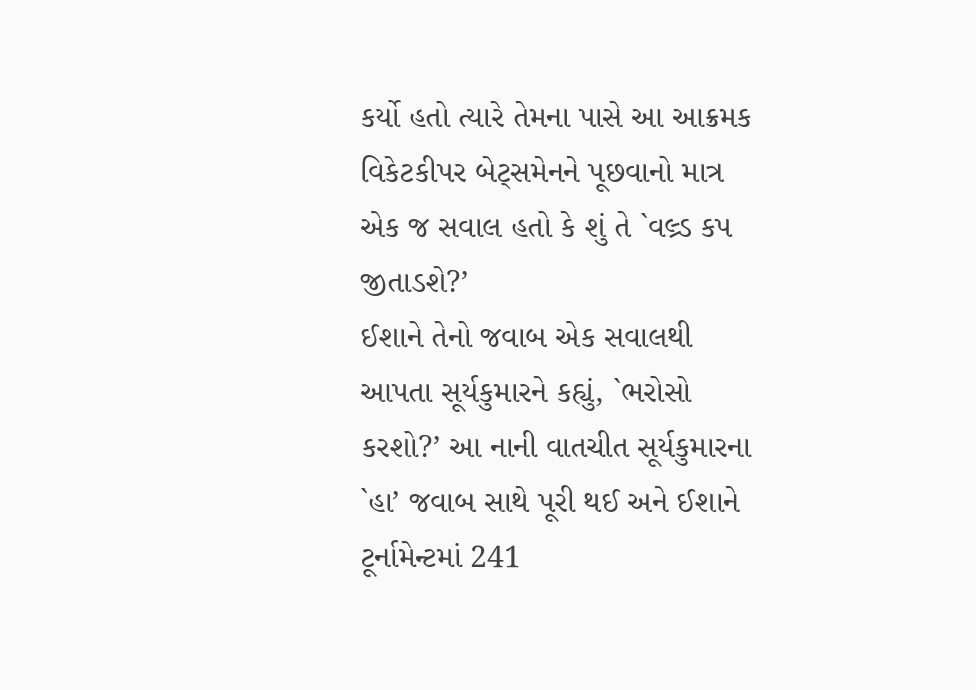કર્યો હતો ત્યારે તેમના પાસે આ આક્રમક વિકેટકીપર બેટ્સમેનને પૂછવાનો માત્ર એક જ સવાલ હતો કે શું તે `વલ્ર્ડ કપ જીતાડશે?’
ઈશાને તેનો જવાબ એક સવાલથી આપતા સૂર્યકુમારને કહ્યું, `ભરોસો કરશો?’ આ નાની વાતચીત સૂર્યકુમારના `હા’ જવાબ સાથે પૂરી થઈ અને ઈશાને ટૂર્નામેન્ટમાં 241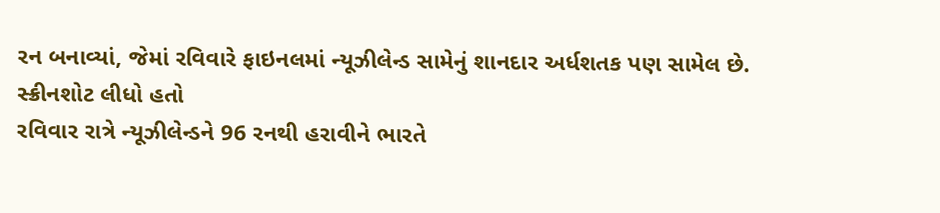રન બનાવ્યાં, જેમાં રવિવારે ફાઇનલમાં ન્યૂઝીલેન્ડ સામેનું શાનદાર અર્ધશતક પણ સામેલ છે.
સ્ક્રીનશોટ લીધો હતો
રવિવાર રાત્રે ન્યૂઝીલેન્ડને 96 રનથી હરાવીને ભારતે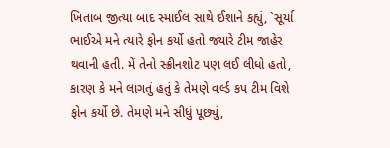ખિતાબ જીત્યા બાદ સ્માઈલ સાથે ઈશાને કહ્યું, `સૂર્યા ભાઈએ મને ત્યારે ફોન કર્યો હતો જ્યારે ટીમ જાહેર થવાની હતી. મેં તેનો સ્ક્રીનશોટ પણ લઈ લીધો હતો, કારણ કે મને લાગતું હતું કે તેમણે વર્લ્ડ કપ ટીમ વિશે ફોન કર્યો છે. તેમણે મને સીધું પૂછ્યું,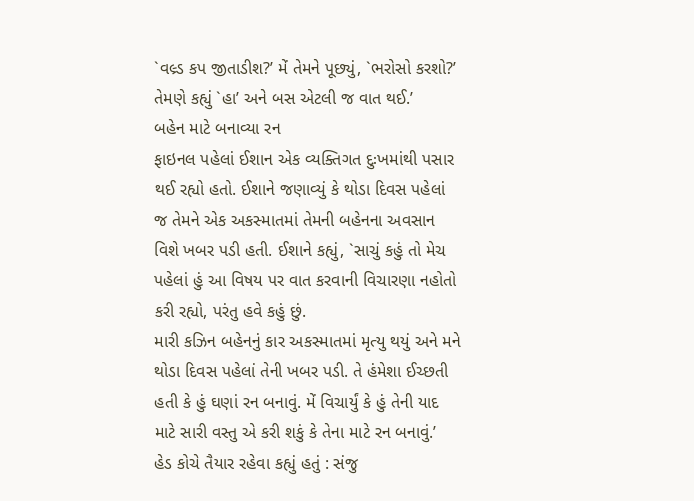`વલ્ર્ડ કપ જીતાડીશ?’ મેં તેમને પૂછ્યું, `ભરોસો કરશો?’ તેમણે કહ્યું `હા’ અને બસ એટલી જ વાત થઈ.’
બહેન માટે બનાવ્યા રન
ફાઇનલ પહેલાં ઈશાન એક વ્યક્તિગત દુઃખમાંથી પસાર થઈ રહ્યો હતો. ઈશાને જણાવ્યું કે થોડા દિવસ પહેલાં જ તેમને એક અકસ્માતમાં તેમની બહેનના અવસાન વિશે ખબર પડી હતી. ઈશાને કહ્યું, `સાચું કહું તો મેચ પહેલાં હું આ વિષય પર વાત કરવાની વિચારણા નહોતો કરી રહ્યો, પરંતુ હવે કહું છું.
મારી કઝિન બહેનનું કાર અકસ્માતમાં મૃત્યુ થયું અને મને થોડા દિવસ પહેલાં તેની ખબર પડી. તે હંમેશા ઈચ્છતી હતી કે હું ઘણાં રન બનાવું. મેં વિચાર્યું કે હું તેની યાદ માટે સારી વસ્તુ એ કરી શકું કે તેના માટે રન બનાવું.’
હેડ કોચે તૈયાર રહેવા કહ્યું હતું : સંજુ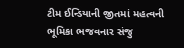ટીમ ઈન્ડિયાની જીતમાં મહત્વની ભૂમિકા ભજવનાર સંજુ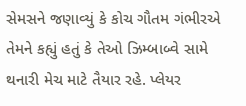સેમસને જણાવ્યું કે કોચ ગૌતમ ગંભીરએ તેમને કહ્યું હતું કે તેઓ ઝિમ્બાબ્વે સામે થનારી મેચ માટે તૈયાર રહે. પ્લેયર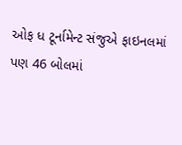ઓફ ધ ટૂર્નામેન્ટ સંજુએ ફાઇનલમાં પણ 46 બોલમાં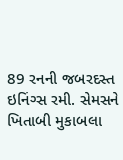89 રનની જબરદસ્ત ઇનિંગ્સ રમી. સેમસને ખિતાબી મુકાબલા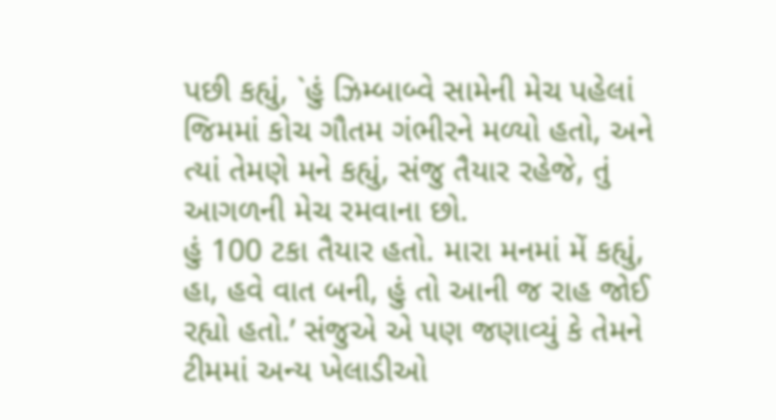પછી કહ્યું, `હું ઝિમ્બાબ્વે સામેની મેચ પહેલાં જિમમાં કોચ ગૌતમ ગંભીરને મળ્યો હતો, અને ત્યાં તેમણે મને કહ્યું, સંજુ તૈયાર રહેજે, તું આગળની મેચ રમવાના છો.
હું 100 ટકા તૈયાર હતો. મારા મનમાં મેં કહ્યું, હા, હવે વાત બની, હું તો આની જ રાહ જોઈ રહ્યો હતો.’ સંજુએ એ પણ જણાવ્યું કે તેમને ટીમમાં અન્ય ખેલાડીઓ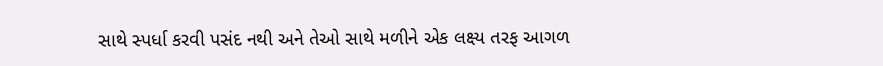સાથે સ્પર્ધા કરવી પસંદ નથી અને તેઓ સાથે મળીને એક લક્ષ્ય તરફ આગળ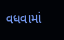વધવામાં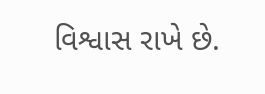વિશ્વાસ રાખે છે.